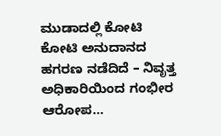ಮುಡಾದಲ್ಲಿ ಕೋಟಿ ಕೋಟಿ ಅನುದಾನದ ಹಗರಣ ನಡೆದಿದೆ – ನಿವೃತ್ತ ಅಧಿಕಾರಿಯಿಂದ ಗಂಭೀರ ಆರೋಪ…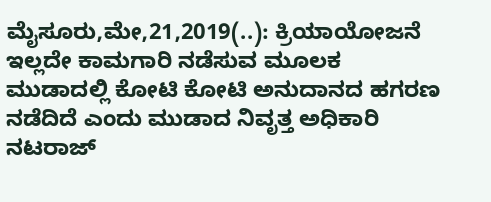ಮೈಸೂರು,ಮೇ,21,2019(..): ಕ್ರಿಯಾಯೋಜನೆ ಇಲ್ಲದೇ ಕಾಮಗಾರಿ ನಡೆಸುವ ಮೂಲಕ ಮುಡಾದಲ್ಲಿ ಕೋಟಿ ಕೋಟಿ ಅನುದಾನದ ಹಗರಣ ನಡೆದಿದೆ ಎಂದು ಮುಡಾದ ನಿವೃತ್ತ ಅಧಿಕಾರಿ ನಟರಾಜ್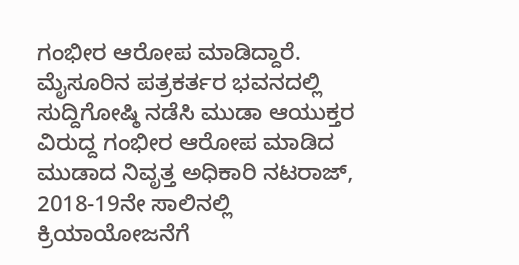ಗಂಭೀರ ಆರೋಪ ಮಾಡಿದ್ದಾರೆ. ಮೈಸೂರಿನ ಪತ್ರಕರ್ತರ ಭವನದಲ್ಲಿ ಸುದ್ದಿಗೋಷ್ಠಿ ನಡೆಸಿ ಮುಡಾ ಆಯುಕ್ತರ ವಿರುದ್ದ ಗಂಭೀರ ಆರೋಪ ಮಾಡಿದ ಮುಡಾದ ನಿವೃತ್ತ ಅಧಿಕಾರಿ ನಟರಾಜ್, 2018-19ನೇ ಸಾಲಿನಲ್ಲಿ ಕ್ರಿಯಾಯೋಜನೆಗೆ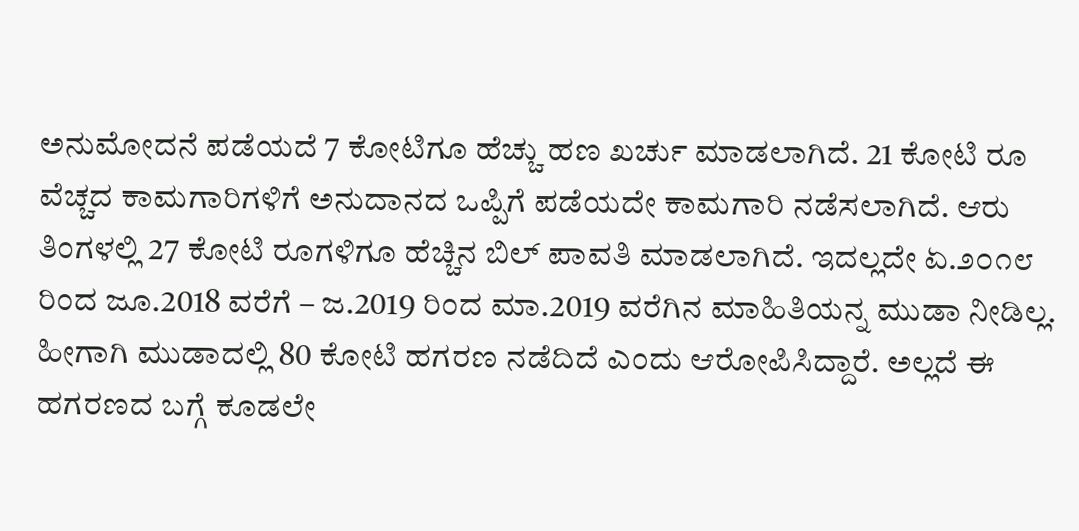ಅನುಮೋದನೆ ಪಡೆಯದೆ 7 ಕೋಟಿಗೂ ಹೆಚ್ಚು ಹಣ ಖರ್ಚು ಮಾಡಲಾಗಿದೆ. 21 ಕೋಟಿ ರೂ ವೆಚ್ಚದ ಕಾಮಗಾರಿಗಳಿಗೆ ಅನುದಾನದ ಒಪ್ಪಿಗೆ ಪಡೆಯದೇ ಕಾಮಗಾರಿ ನಡೆಸಲಾಗಿದೆ. ಆರು ತಿಂಗಳಲ್ಲಿ 27 ಕೋಟಿ ರೂಗಳಿಗೂ ಹೆಚ್ಚಿನ ಬಿಲ್ ಪಾವತಿ ಮಾಡಲಾಗಿದೆ. ಇದಲ್ಲದೇ ಏ.೨೦೧೮ ರಿಂದ ಜೂ.2018 ವರೆಗೆ – ಜ.2019 ರಿಂದ ಮಾ.2019 ವರೆಗಿನ ಮಾಹಿತಿಯನ್ನ ಮುಡಾ ನೀಡಿಲ್ಲ. ಹೀಗಾಗಿ ಮುಡಾದಲ್ಲಿ 80 ಕೋಟಿ ಹಗರಣ ನಡೆದಿದೆ ಎಂದು ಆರೋಪಿಸಿದ್ದಾರೆ. ಅಲ್ಲದೆ ಈ ಹಗರಣದ ಬಗ್ಗೆ ಕೂಡಲೇ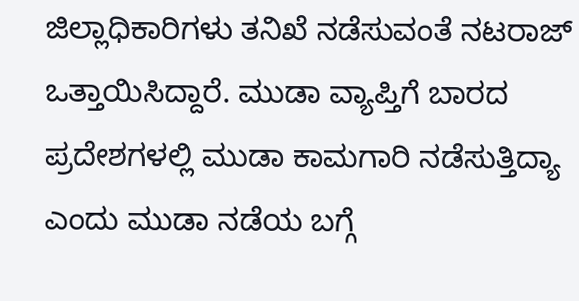ಜಿಲ್ಲಾಧಿಕಾರಿಗಳು ತನಿಖೆ ನಡೆಸುವಂತೆ ನಟರಾಜ್ ಒತ್ತಾಯಿಸಿದ್ದಾರೆ. ಮುಡಾ ವ್ಯಾಪ್ತಿಗೆ ಬಾರದ ಪ್ರದೇಶಗಳಲ್ಲಿ ಮುಡಾ ಕಾಮಗಾರಿ ನಡೆಸುತ್ತಿದ್ಯಾ ಎಂದು ಮುಡಾ ನಡೆಯ ಬಗ್ಗೆ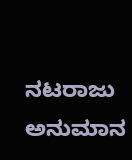ನಟರಾಜು ಅನುಮಾನ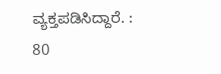ವ್ಯಕ್ತಪಡಿಸಿದ್ದಾರೆ. : 80